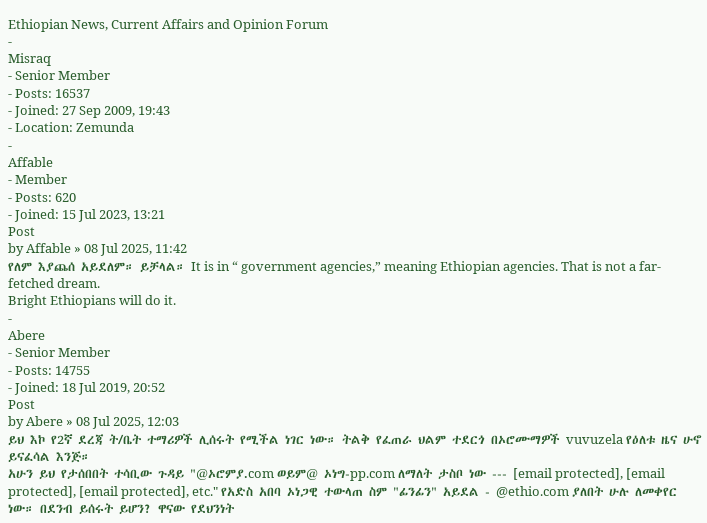Ethiopian News, Current Affairs and Opinion Forum
-
Misraq
- Senior Member
- Posts: 16537
- Joined: 27 Sep 2009, 19:43
- Location: Zemunda
-
Affable
- Member
- Posts: 620
- Joined: 15 Jul 2023, 13:21
Post
by Affable » 08 Jul 2025, 11:42
የለም እያጨሰ አይደለም። ይቻላል። It is in “ government agencies,” meaning Ethiopian agencies. That is not a far-fetched dream.
Bright Ethiopians will do it.
-
Abere
- Senior Member
- Posts: 14755
- Joined: 18 Jul 2019, 20:52
Post
by Abere » 08 Jul 2025, 12:03
ይህ እኮ የ2ኛ ደረጃ ት/ቤት ተማሪዎች ሊሰሩት የሚችል ነገር ነው። ትልቅ የፈጠራ ህልም ተደርጎ በኦሮሙማዎች vuvuzela የዕለቱ ዜና ሁኖ ይናፈሳል እንጅ።
አሁን ይህ የታሰበበት ተሳቢው ጉዳይ "@ኦሮምያ.com ወይም@ ኦነግ-pp.com ለማለት ታስቦ ነው --- [email protected], [email protected], [email protected], etc." የአድስ አበባ ኦነጋዊ ተውላጠ ስም "ፊንፊን" አይደል - @ethio.com ያለበት ሁሉ ለመቀየር ነው። በደንብ ይሰሩት ይሆን? ዋናው የደህንነት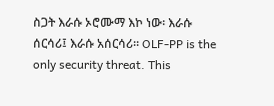ስጋት እራሱ ኦሮሙማ እኮ ነው፡ እራሱ ሰርሳሪ፤ እራሱ አሰርሳሪ። OLF-PP is the only security threat. This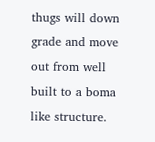thugs will down grade and move out from well built to a boma like structure.